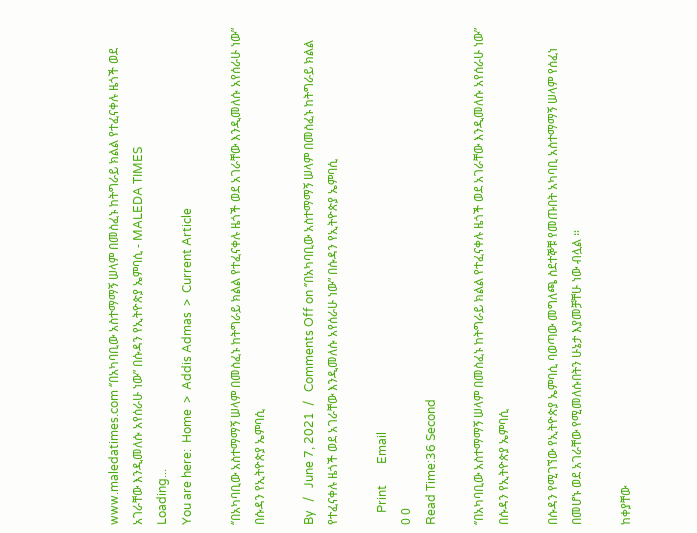www.maledatimes.com ‘’በአካባቢው አስተማማኝ ሠላም በመስፈኑ ከትግራይ ክልል የተፈናቀሉ ዜጎች ወደ አገራቸው እንዲመለሱ አየሰራሁ ነው” በሱዳን የኢትዮጵያ ኤምባሲ - MALEDA TIMES
Loading...
You are here:  Home  >  Addis Admas  >  Current Article

‘’በአካባቢው አስተማማኝ ሠላም በመስፈኑ ከትግራይ ክልል የተፈናቀሉ ዜጎች ወደ አገራቸው እንዲመለሱ አየሰራሁ ነው” በሱዳን የኢትዮጵያ ኤምባሲ

By   /   June 7, 2021  /   Comments Off on ‘’በአካባቢው አስተማማኝ ሠላም በመስፈኑ ከትግራይ ክልል የተፈናቀሉ ዜጎች ወደ አገራቸው እንዲመለሱ አየሰራሁ ነው” በሱዳን የኢትዮጵያ ኤምባሲ

    Print       Email
0 0
Read Time:36 Second

‘’በአካባቢው አስተማማኝ ሠላም በመስፈኑ ከትግራይ ክልል የተፈናቀሉ ዜጎች ወደ አገራቸው እንዲመለሱ አየሰራሁ ነው” በሱዳን የኢትዮጵያ ኤምባሲ

በሱዳን የሚገኘው የኢትዮጵያ ኤምባሲ ባወጣው መግለጫ ስደተኞቹ የመጡበት አካባቢ አስተማማኝ ሠላም የሰፈነ በመሆኑ ወደ አገራቸው የሚመለሱበትን ሁኔታ እያመቻቸሁ ነው ብሏል ።

ከቀያቸው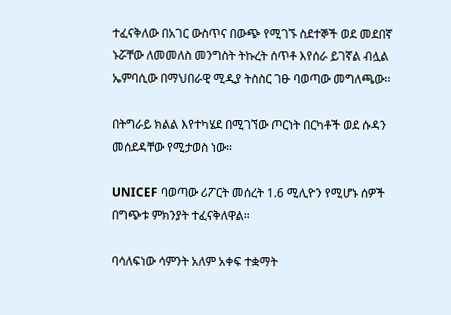ተፈናቅለው በአገር ውስጥና በውጭ የሚገኙ ስደተኞች ወደ መደበኛ ኑሯቸው ለመመለስ መንግስት ትኩረት ሰጥቶ እየሰራ ይገኛል ብሏል ኤምባሲው በማህበራዊ ሚዲያ ትስስር ገፁ ባወጣው መግለጫው፡፡

በትግራይ ክልል እየተካሄደ በሚገኘው ጦርነት በርካቶች ወደ ሱዳን መሰደዳቸው የሚታወስ ነው።

UNICEF ባወጣው ሪፖርት መሰረት 1.6 ሚሊዮን የሚሆኑ ሰዎች በግጭቱ ምክንያት ተፈናቅለዋል።

ባሳለፍነው ሳምንት አለም አቀፍ ተቋማት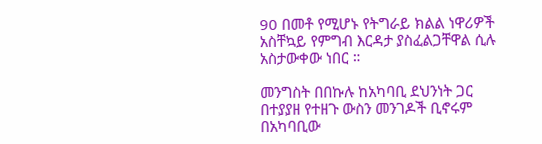90 በመቶ የሚሆኑ የትግራይ ክልል ነዋሪዎች አስቸኳይ የምግብ እርዳታ ያስፈልጋቸዋል ሲሉ አስታውቀው ነበር ።

መንግስት በበኩሉ ከአካባቢ ደህንነት ጋር በተያያዘ የተዘጉ ውስን መንገዶች ቢኖሩም በአካባቢው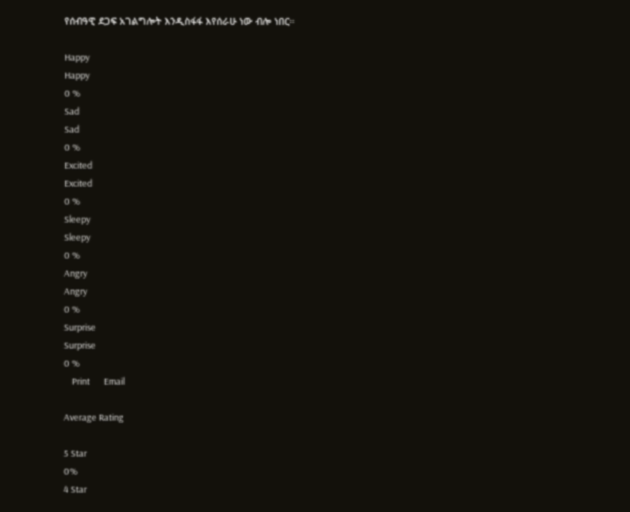የሰብዓዊ ደጋፍ አገልግሎት እንዲስፋፋ እየሰራሁ ነው ብሎ ነበር።

Happy
Happy
0 %
Sad
Sad
0 %
Excited
Excited
0 %
Sleepy
Sleepy
0 %
Angry
Angry
0 %
Surprise
Surprise
0 %
    Print       Email

Average Rating

5 Star
0%
4 Star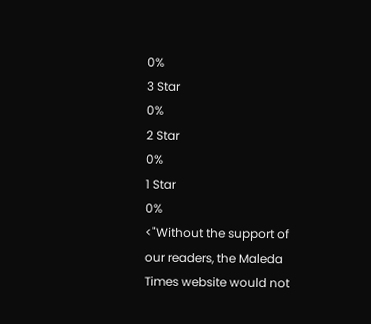0%
3 Star
0%
2 Star
0%
1 Star
0%
<"Without the support of our readers, the Maleda Times website would not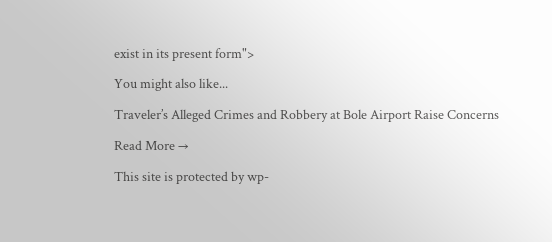exist in its present form">

You might also like...

Traveler’s Alleged Crimes and Robbery at Bole Airport Raise Concerns

Read More →

This site is protected by wp-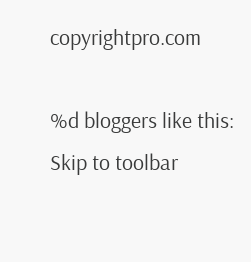copyrightpro.com

%d bloggers like this:
Skip to toolbar